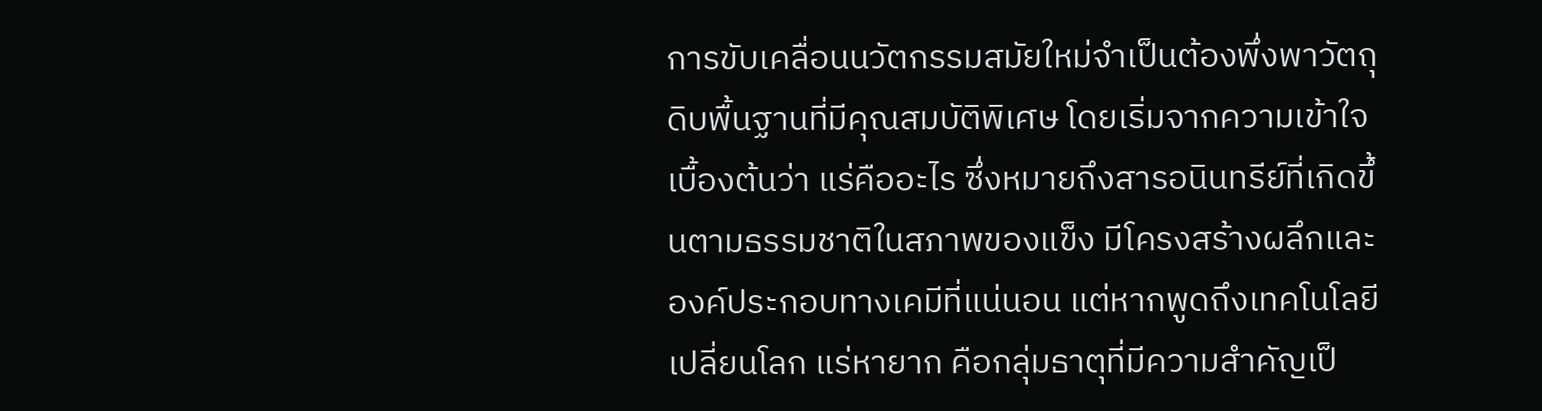การขับเคลื่อนนวัตกรรมสมัยใหม่จำเป็นต้องพึ่งพาวัตถุดิบพื้นฐานที่มีคุณสมบัติพิเศษ โดยเริ่มจากความเข้าใจเบื้องต้นว่า แร่คืออะไร ซึ่งหมายถึงสารอนินทรีย์ที่เกิดขึ้นตามธรรมชาติในสภาพของแข็ง มีโครงสร้างผลึกและองค์ประกอบทางเคมีที่แน่นอน แต่หากพูดถึงเทคโนโลยีเปลี่ยนโลก แร่หายาก คือกลุ่มธาตุที่มีความสำคัญเป็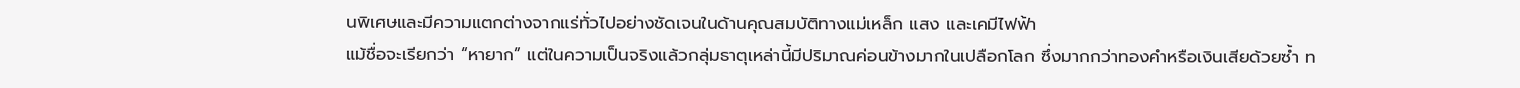นพิเศษและมีความแตกต่างจากแร่ทั่วไปอย่างชัดเจนในด้านคุณสมบัติทางแม่เหล็ก แสง และเคมีไฟฟ้า
แม้ชื่อจะเรียกว่า “หายาก” แต่ในความเป็นจริงแล้วกลุ่มธาตุเหล่านี้มีปริมาณค่อนข้างมากในเปลือกโลก ซึ่งมากกว่าทองคำหรือเงินเสียด้วยซ้ำ ท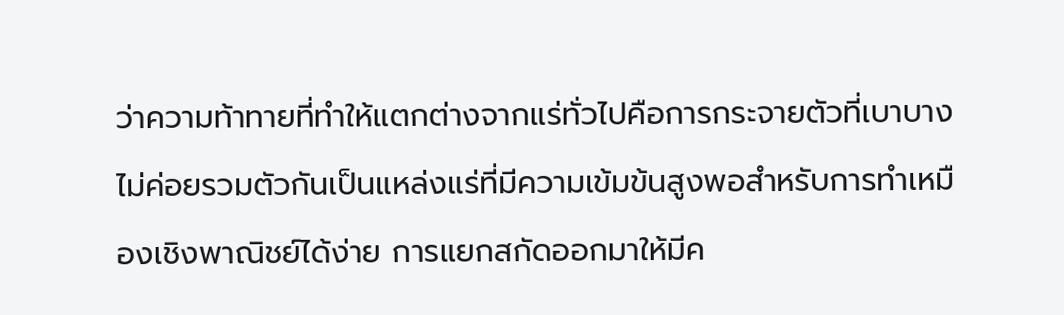ว่าความท้าทายที่ทำให้แตกต่างจากแร่ทั่วไปคือการกระจายตัวที่เบาบาง ไม่ค่อยรวมตัวกันเป็นแหล่งแร่ที่มีความเข้มข้นสูงพอสำหรับการทำเหมืองเชิงพาณิชย์ได้ง่าย การแยกสกัดออกมาให้มีค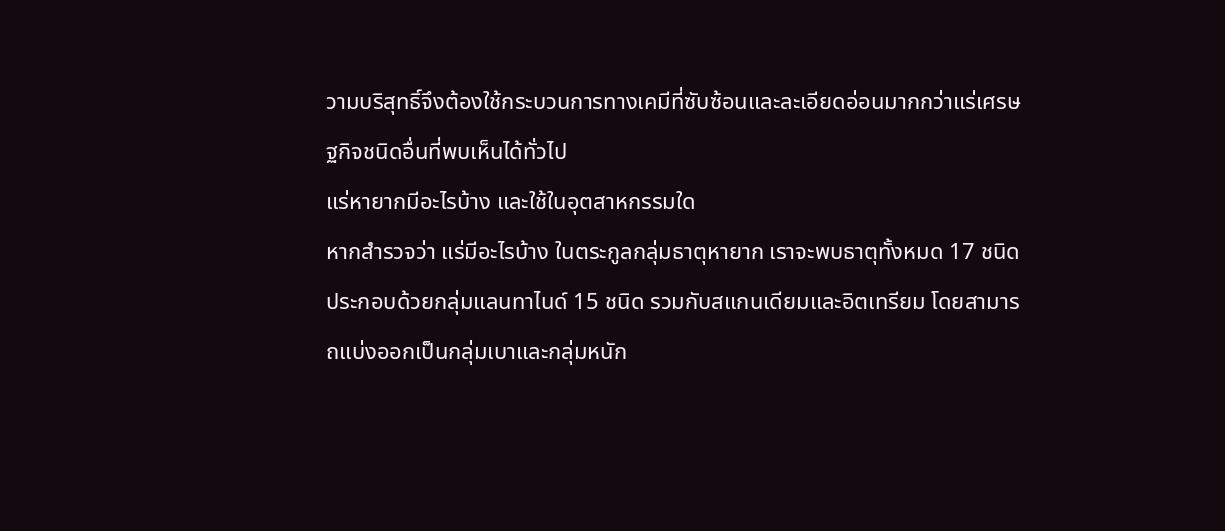วามบริสุทธิ์จึงต้องใช้กระบวนการทางเคมีที่ซับซ้อนและละเอียดอ่อนมากกว่าแร่เศรษฐกิจชนิดอื่นที่พบเห็นได้ทั่วไป
แร่หายากมีอะไรบ้าง และใช้ในอุตสาหกรรมใด
หากสำรวจว่า แร่มีอะไรบ้าง ในตระกูลกลุ่มธาตุหายาก เราจะพบธาตุทั้งหมด 17 ชนิด ประกอบด้วยกลุ่มแลนทาไนด์ 15 ชนิด รวมกับสแกนเดียมและอิตเทรียม โดยสามารถแบ่งออกเป็นกลุ่มเบาและกลุ่มหนัก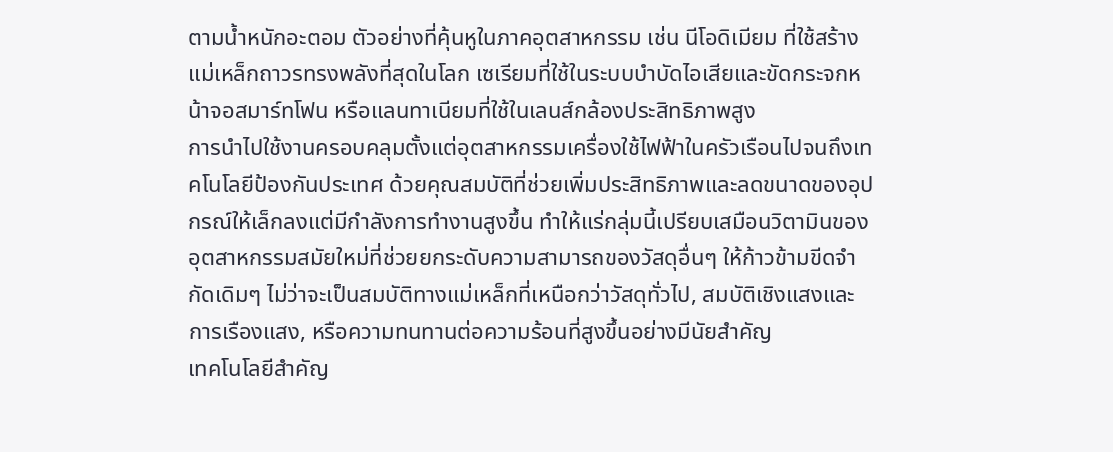ตามน้ำหนักอะตอม ตัวอย่างที่คุ้นหูในภาคอุตสาหกรรม เช่น นีโอดิเมียม ที่ใช้สร้างแม่เหล็กถาวรทรงพลังที่สุดในโลก เซเรียมที่ใช้ในระบบบำบัดไอเสียและขัดกระจกหน้าจอสมาร์ทโฟน หรือแลนทาเนียมที่ใช้ในเลนส์กล้องประสิทธิภาพสูง
การนำไปใช้งานครอบคลุมตั้งแต่อุตสาหกรรมเครื่องใช้ไฟฟ้าในครัวเรือนไปจนถึงเทคโนโลยีป้องกันประเทศ ด้วยคุณสมบัติที่ช่วยเพิ่มประสิทธิภาพและลดขนาดของอุปกรณ์ให้เล็กลงแต่มีกำลังการทำงานสูงขึ้น ทำให้แร่กลุ่มนี้เปรียบเสมือนวิตามินของอุตสาหกรรมสมัยใหม่ที่ช่วยยกระดับความสามารถของวัสดุอื่นๆ ให้ก้าวข้ามขีดจำกัดเดิมๆ ไม่ว่าจะเป็นสมบัติทางแม่เหล็กที่เหนือกว่าวัสดุทั่วไป, สมบัติเชิงแสงและการเรืองแสง, หรือความทนทานต่อความร้อนที่สูงขึ้นอย่างมีนัยสำคัญ
เทคโนโลยีสำคัญ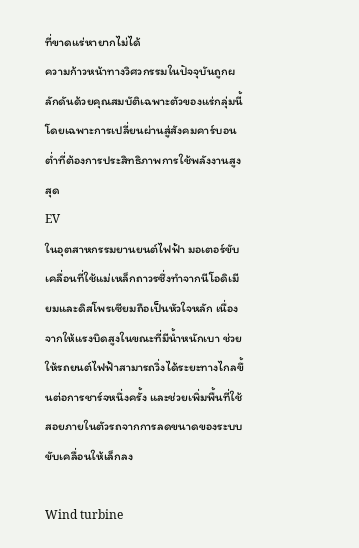ที่ขาดแร่หายากไม่ได้
ความก้าวหน้าทางวิศวกรรมในปัจจุบันถูกผลักดันด้วยคุณสมบัติเฉพาะตัวของแร่กลุ่มนี้ โดยเฉพาะการเปลี่ยนผ่านสู่สังคมคาร์บอนต่ำที่ต้องการประสิทธิภาพการใช้พลังงานสูงสุด
EV
ในอุตสาหกรรมยานยนต์ไฟฟ้า มอเตอร์ขับเคลื่อนที่ใช้แม่เหล็กถาวรซึ่งทำจากนีโอดิเมียมและดิสโพรเซียมถือเป็นหัวใจหลัก เนื่องจากให้แรงบิดสูงในขณะที่มีน้ำหนักเบา ช่วยให้รถยนต์ไฟฟ้าสามารถวิ่งได้ระยะทางไกลขึ้นต่อการชาร์จหนึ่งครั้ง และช่วยเพิ่มพื้นที่ใช้สอยภายในตัวรถจากการลดขนาดของระบบขับเคลื่อนให้เล็กลง

Wind turbine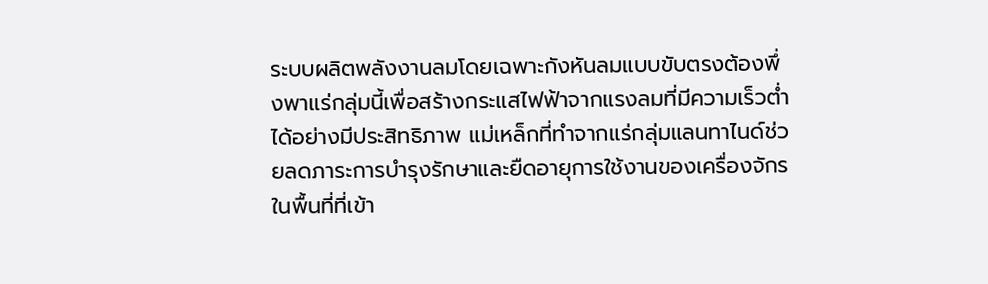ระบบผลิตพลังงานลมโดยเฉพาะกังหันลมแบบขับตรงต้องพึ่งพาแร่กลุ่มนี้เพื่อสร้างกระแสไฟฟ้าจากแรงลมที่มีความเร็วต่ำได้อย่างมีประสิทธิภาพ แม่เหล็กที่ทำจากแร่กลุ่มแลนทาไนด์ช่วยลดภาระการบำรุงรักษาและยืดอายุการใช้งานของเครื่องจักรในพื้นที่ที่เข้า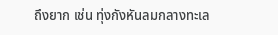ถึงยาก เช่น ทุ่งกังหันลมกลางทะเล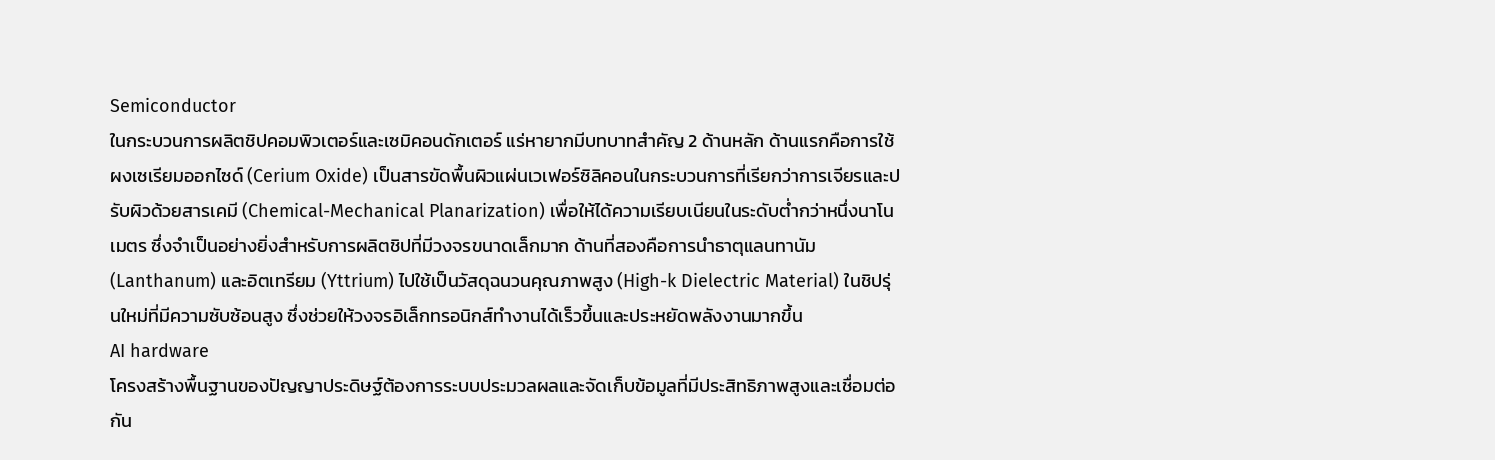Semiconductor
ในกระบวนการผลิตชิปคอมพิวเตอร์และเซมิคอนดักเตอร์ แร่หายากมีบทบาทสำคัญ 2 ด้านหลัก ด้านแรกคือการใช้ผงเซเรียมออกไซด์ (Cerium Oxide) เป็นสารขัดพื้นผิวแผ่นเวเฟอร์ซิลิคอนในกระบวนการที่เรียกว่าการเจียรและปรับผิวด้วยสารเคมี (Chemical-Mechanical Planarization) เพื่อให้ได้ความเรียบเนียนในระดับต่ำกว่าหนึ่งนาโนเมตร ซึ่งจำเป็นอย่างยิ่งสำหรับการผลิตชิปที่มีวงจรขนาดเล็กมาก ด้านที่สองคือการนำธาตุแลนทานัม (Lanthanum) และอิตเทรียม (Yttrium) ไปใช้เป็นวัสดุฉนวนคุณภาพสูง (High-k Dielectric Material) ในชิปรุ่นใหม่ที่มีความซับซ้อนสูง ซึ่งช่วยให้วงจรอิเล็กทรอนิกส์ทำงานได้เร็วขึ้นและประหยัดพลังงานมากขึ้น
AI hardware
โครงสร้างพื้นฐานของปัญญาประดิษฐ์ต้องการระบบประมวลผลและจัดเก็บข้อมูลที่มีประสิทธิภาพสูงและเชื่อมต่อกัน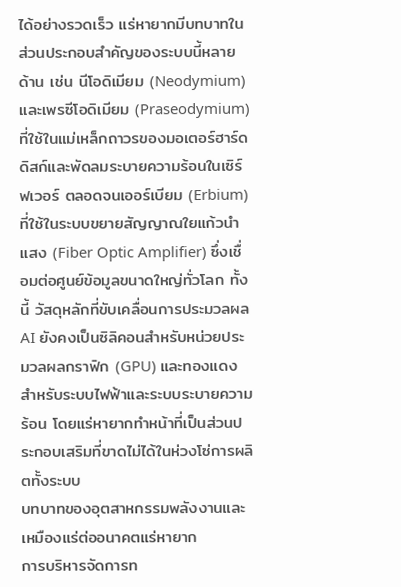ได้อย่างรวดเร็ว แร่หายากมีบทบาทในส่วนประกอบสำคัญของระบบนี้หลายด้าน เช่น นีโอดิเมียม (Neodymium) และเพรซีโอดิเมียม (Praseodymium) ที่ใช้ในแม่เหล็กถาวรของมอเตอร์ฮาร์ดดิสก์และพัดลมระบายความร้อนในเซิร์ฟเวอร์ ตลอดจนเออร์เบียม (Erbium) ที่ใช้ในระบบขยายสัญญาณใยแก้วนำแสง (Fiber Optic Amplifier) ซึ่งเชื่อมต่อศูนย์ข้อมูลขนาดใหญ่ทั่วโลก ทั้งนี้ วัสดุหลักที่ขับเคลื่อนการประมวลผล AI ยังคงเป็นซิลิคอนสำหรับหน่วยประมวลผลกราฟิก (GPU) และทองแดงสำหรับระบบไฟฟ้าและระบบระบายความร้อน โดยแร่หายากทำหน้าที่เป็นส่วนประกอบเสริมที่ขาดไม่ได้ในห่วงโซ่การผลิตทั้งระบบ
บทบาทของอุตสาหกรรมพลังงานและเหมืองแร่ต่ออนาคตแร่หายาก
การบริหารจัดการท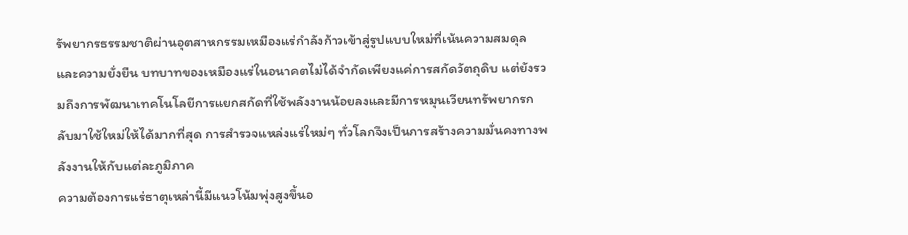รัพยากรธรรมชาติผ่านอุตสาหกรรมเหมืองแร่กำลังก้าวเข้าสู่รูปแบบใหม่ที่เน้นความสมดุลและความยั่งยืน บทบาทของเหมืองแร่ในอนาคตไม่ได้จำกัดเพียงแค่การสกัดวัตถุดิบ แต่ยังรวมถึงการพัฒนาเทคโนโลยีการแยกสกัดที่ใช้พลังงานน้อยลงและมีการหมุนเวียนทรัพยากรกลับมาใช้ใหม่ให้ได้มากที่สุด การสำรวจแหล่งแร่ใหม่ๆ ทั่วโลกจึงเป็นการสร้างความมั่นคงทางพลังงานให้กับแต่ละภูมิภาค
ความต้องการแร่ธาตุเหล่านี้มีแนวโน้มพุ่งสูงขึ้นอ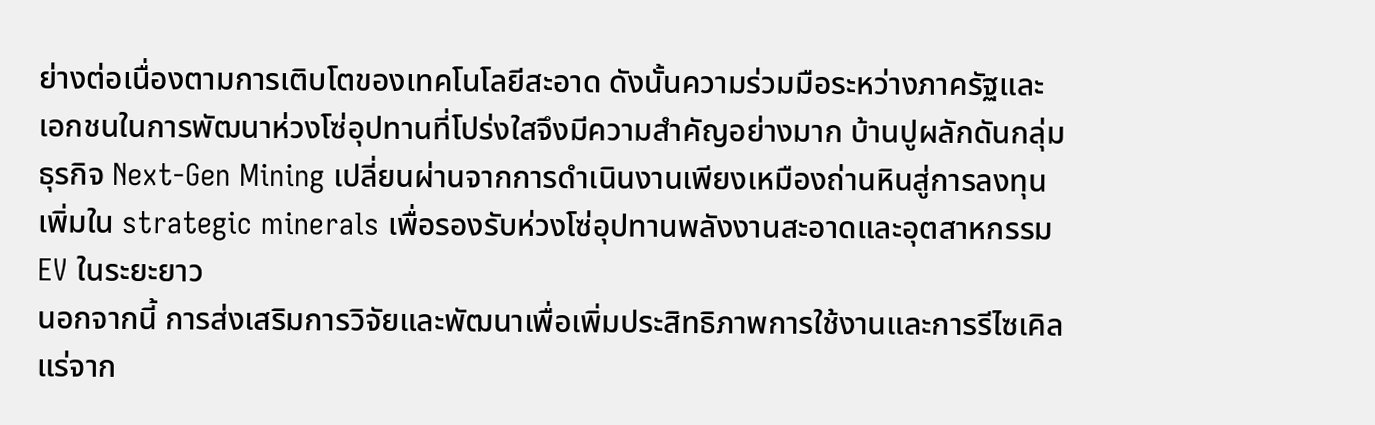ย่างต่อเนื่องตามการเติบโตของเทคโนโลยีสะอาด ดังนั้นความร่วมมือระหว่างภาครัฐและเอกชนในการพัฒนาห่วงโซ่อุปทานที่โปร่งใสจึงมีความสำคัญอย่างมาก บ้านปูผลักดันกลุ่มธุรกิจ Next-Gen Mining เปลี่ยนผ่านจากการดำเนินงานเพียงเหมืองถ่านหินสู่การลงทุนเพิ่มใน strategic minerals เพื่อรองรับห่วงโซ่อุปทานพลังงานสะอาดและอุตสาหกรรม EV ในระยะยาว
นอกจากนี้ การส่งเสริมการวิจัยและพัฒนาเพื่อเพิ่มประสิทธิภาพการใช้งานและการรีไซเคิลแร่จาก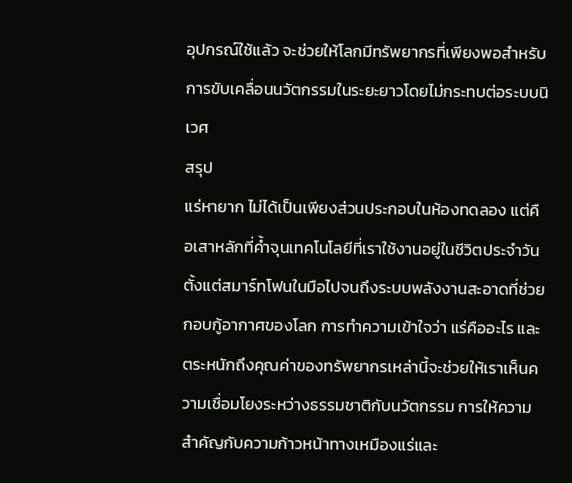อุปกรณ์ใช้แล้ว จะช่วยให้โลกมีทรัพยากรที่เพียงพอสำหรับการขับเคลื่อนนวัตกรรมในระยะยาวโดยไม่กระทบต่อระบบนิเวศ
สรุป
แร่หายาก ไม่ได้เป็นเพียงส่วนประกอบในห้องทดลอง แต่คือเสาหลักที่ค้ำจุนเทคโนโลยีที่เราใช้งานอยู่ในชีวิตประจำวัน ตั้งแต่สมาร์ทโฟนในมือไปจนถึงระบบพลังงานสะอาดที่ช่วยกอบกู้อากาศของโลก การทำความเข้าใจว่า แร่คืออะไร และตระหนักถึงคุณค่าของทรัพยากรเหล่านี้จะช่วยให้เราเห็นความเชื่อมโยงระหว่างธรรมชาติกับนวัตกรรม การให้ความสำคัญกับความก้าวหน้าทางเหมืองแร่และ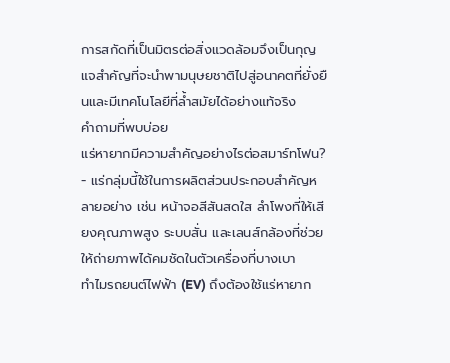การสกัดที่เป็นมิตรต่อสิ่งแวดล้อมจึงเป็นกุญแจสำคัญที่จะนำพามนุษยชาติไปสู่อนาคตที่ยั่งยืนและมีเทคโนโลยีที่ล้ำสมัยได้อย่างแท้จริง
คำถามที่พบบ่อย
แร่หายากมีความสำคัญอย่างไรต่อสมาร์ทโฟน?
- แร่กลุ่มนี้ใช้ในการผลิตส่วนประกอบสำคัญหลายอย่าง เช่น หน้าจอสีสันสดใส ลำโพงที่ให้เสียงคุณภาพสูง ระบบสั่น และเลนส์กล้องที่ช่วยให้ถ่ายภาพได้คมชัดในตัวเครื่องที่บางเบา
ทำไมรถยนต์ไฟฟ้า (EV) ถึงต้องใช้แร่หายาก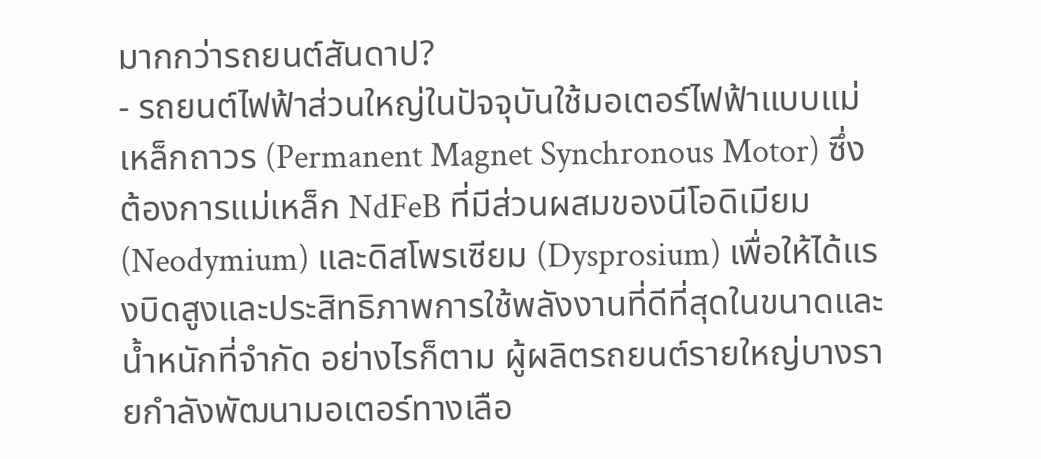มากกว่ารถยนต์สันดาป?
- รถยนต์ไฟฟ้าส่วนใหญ่ในปัจจุบันใช้มอเตอร์ไฟฟ้าแบบแม่เหล็กถาวร (Permanent Magnet Synchronous Motor) ซึ่งต้องการแม่เหล็ก NdFeB ที่มีส่วนผสมของนีโอดิเมียม (Neodymium) และดิสโพรเซียม (Dysprosium) เพื่อให้ได้แรงบิดสูงและประสิทธิภาพการใช้พลังงานที่ดีที่สุดในขนาดและน้ำหนักที่จำกัด อย่างไรก็ตาม ผู้ผลิตรถยนต์รายใหญ่บางรายกำลังพัฒนามอเตอร์ทางเลือ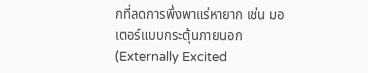กที่ลดการพึ่งพาแร่หายาก เช่น มอเตอร์แบบกระตุ้นภายนอก (Externally Excited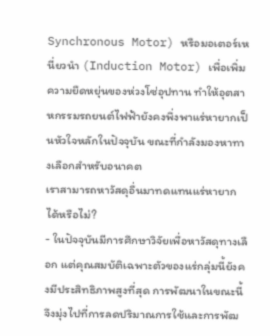Synchronous Motor) หรือมอเตอร์เหนี่ยวนำ (Induction Motor) เพื่อเพิ่มความยืดหยุ่นของห่วงโซ่อุปทาน ทำให้อุตสาหกรรมรถยนต์ไฟฟ้ายังคงพึ่งพาแร่หายากเป็นหัวใจหลักในปัจจุบัน ขณะที่กำลังมองหาทางเลือกสำหรับอนาคต
เราสามารถหาวัสดุอื่นมาทดแทนแร่หายากได้หรือไม่?
- ในปัจจุบันมีการศึกษาวิจัยเพื่อหาวัสดุทางเลือก แต่คุณสมบัติเฉพาะตัวของแร่กลุ่มนี้ยังคงมีประสิทธิภาพสูงที่สุด การพัฒนาในขณะนี้จึงมุ่งไปที่การลดปริมาณการใช้และการพัฒ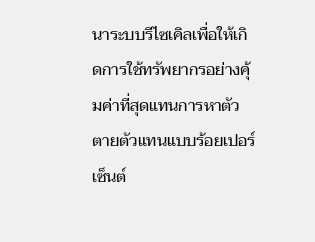นาระบบรีไซเคิลเพื่อให้เกิดการใช้ทรัพยากรอย่างคุ้มค่าที่สุดแทนการหาตัวตายตัวแทนแบบร้อยเปอร์เซ็นต์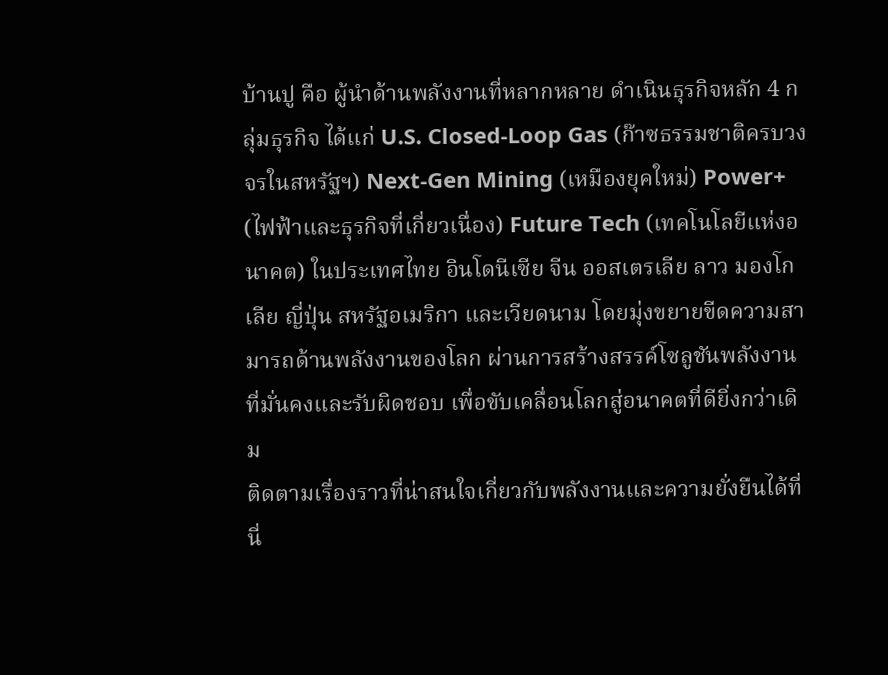บ้านปู คือ ผู้นำด้านพลังงานที่หลากหลาย ดำเนินธุรกิจหลัก 4 กลุ่มธุรกิจ ได้แก่ U.S. Closed-Loop Gas (ก๊าซธรรมชาติครบวงจรในสหรัฐฯ) Next-Gen Mining (เหมืองยุคใหม่) Power+ (ไฟฟ้าและธุรกิจที่เกี่ยวเนื่อง) Future Tech (เทคโนโลยีแห่งอนาคต) ในประเทศไทย อินโดนีเซีย จีน ออสเตรเลีย ลาว มองโกเลีย ญี่ปุ่น สหรัฐอเมริกา และเวียดนาม โดยมุ่งขยายขีดความสามารถด้านพลังงานของโลก ผ่านการสร้างสรรค์โซลูชันพลังงานที่มั่นคงและรับผิดชอบ เพื่อขับเคลื่อนโลกสู่อนาคตที่ดียิ่งกว่าเดิม
ติดตามเรื่องราวที่น่าสนใจเกี่ยวกับพลังงานและความยั่งยืนได้ที่นี่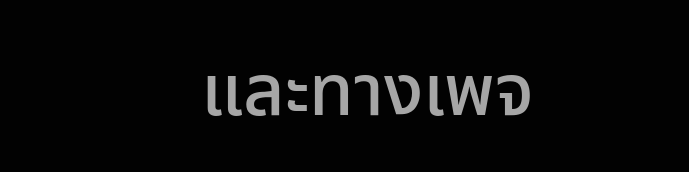และทางเพจ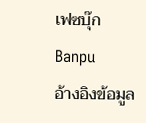เฟซบุ๊ก Banpu
อ้างอิงข้อมูล